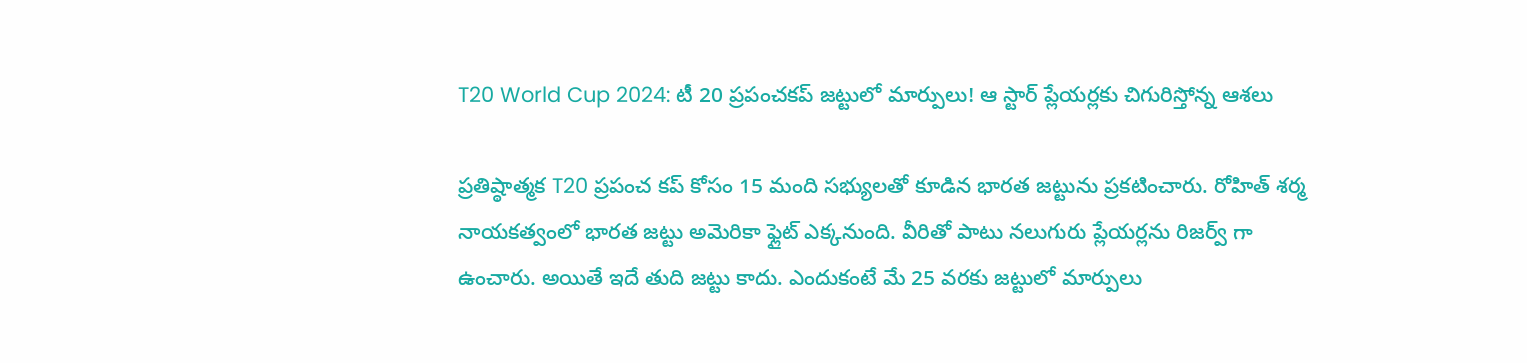T20 World Cup 2024: టీ 20 ప్రపంచకప్ జట్టులో మార్పులు! ఆ స్టార్ ప్లేయర్లకు చిగురిస్తోన్న ఆశలు

ప్రతిష్ఠాత్మక T20 ప్రపంచ కప్ కోసం 15 మంది సభ్యులతో కూడిన భారత జట్టును ప్రకటించారు. రోహిత్ శర్మ నాయకత్వంలో భారత జట్టు అమెరికా ఫ్లైట్ ఎక్కనుంది. వీరితో పాటు నలుగురు ప్లేయర్లను రిజర్వ్‌ గా ఉంచారు. అయితే ఇదే తుది జట్టు కాదు. ఎందుకంటే మే 25 వరకు జట్టులో మార్పులు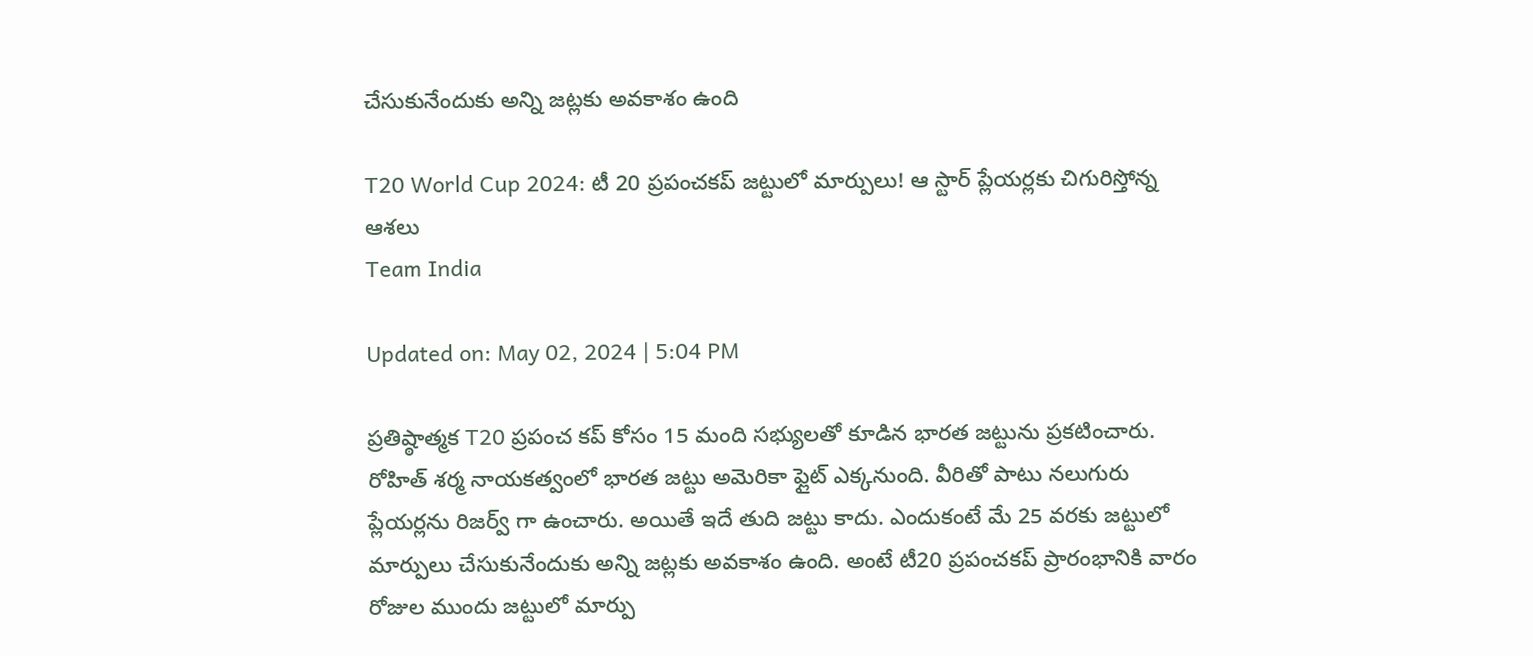చేసుకునేందుకు అన్ని జట్లకు అవకాశం ఉంది

T20 World Cup 2024: టీ 20 ప్రపంచకప్ జట్టులో మార్పులు! ఆ స్టార్ ప్లేయర్లకు చిగురిస్తోన్న ఆశలు
Team India

Updated on: May 02, 2024 | 5:04 PM

ప్రతిష్ఠాత్మక T20 ప్రపంచ కప్ కోసం 15 మంది సభ్యులతో కూడిన భారత జట్టును ప్రకటించారు. రోహిత్ శర్మ నాయకత్వంలో భారత జట్టు అమెరికా ఫ్లైట్ ఎక్కనుంది. వీరితో పాటు నలుగురు ప్లేయర్లను రిజర్వ్‌ గా ఉంచారు. అయితే ఇదే తుది జట్టు కాదు. ఎందుకంటే మే 25 వరకు జట్టులో మార్పులు చేసుకునేందుకు అన్ని జట్లకు అవకాశం ఉంది. అంటే టీ20 ప్రపంచకప్ ప్రారంభానికి వారం రోజుల ముందు జట్టులో మార్పు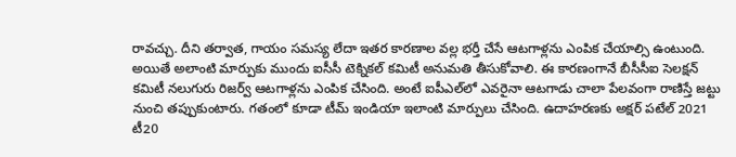రావచ్చు. దీని తర్వాత, గాయం సమస్య లేదా ఇతర కారణాల వల్ల భర్తీ చేసే ఆటగాళ్లను ఎంపిక చేయాల్సి ఉంటుంది. అయితే అలాంటి మార్పుకు ముందు ఐసీసీ టెక్నికల్ కమిటీ అనుమతి తీసుకోవాలి. ఈ కారణంగానే బీసీసీఐ సెలక్షన్ కమిటీ నలుగురు రిజర్వ్ ఆటగాళ్లను ఎంపిక చేసింది. అంటే ఐపీఎల్‌లో ఎవరైనా ఆటగాడు చాలా పేలవంగా రాణిస్తే జట్టు నుంచి తప్పుకుంటారు. గతంలో కూడా టీమ్ ఇండియా ఇలాంటి మార్పులు చేసింది. ఉదాహరణకు అక్షర్ పటేల్ 2021 టీ20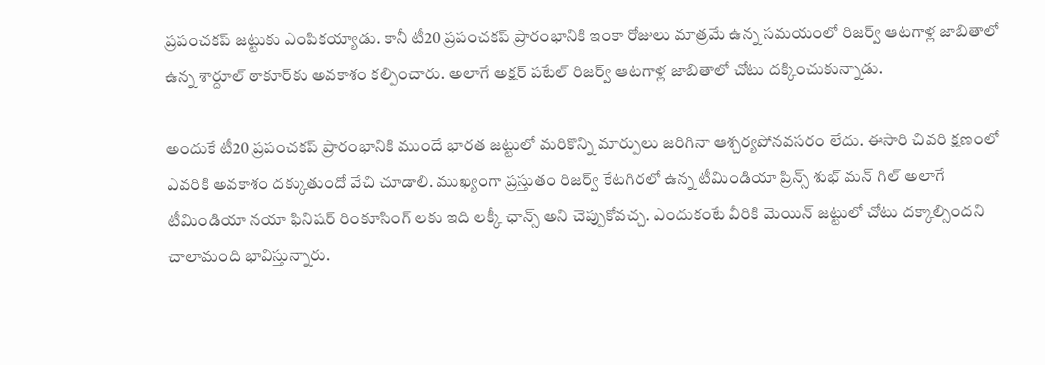ప్రపంచకప్ జట్టుకు ఎంపికయ్యాడు. కానీ టీ20 ప్రపంచకప్ ప్రారంభానికి ఇంకా రోజులు మాత్రమే ఉన్న సమయంలో రిజర్వ్ ఆటగాళ్ల జాబితాలో ఉన్న శార్దూల్ ఠాకూర్‌కు అవకాశం కల్పించారు. అలాగే అక్షర్ పటేల్ రిజర్వ్ ఆటగాళ్ల జాబితాలో చోటు దక్కించుకున్నాడు.

అందుకే టీ20 ప్రపంచకప్ ప్రారంభానికి ముందే భారత జట్టులో మరికొన్ని మార్పులు జరిగినా ఆశ్చర్యపోనవసరం లేదు. ఈసారి చివరి క్షణంలో ఎవరికి అవకాశం దక్కుతుందో వేచి చూడాలి. ముఖ్యంగా ప్రస్తుతం రిజర్వ్ కేటగిరలో ఉన్న టీమిండియా ప్రిన్స్ శుభ్ మన్ గిల్ అలాగే టీమిండియా నయా ఫినిషర్ రింకూసింగ్ లకు ఇది లక్కీ ఛాన్స్ అని చెప్పుకోవచ్చ. ఎందుకంటే వీరికి మెయిన్ జట్టులో చోటు దక్కాల్సిందని చాలామంది భావిస్తున్నారు.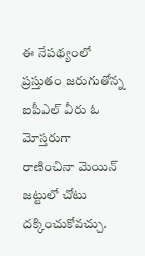ఈ నేపథ్యంలో ప్రస్తుతం జరుగుతోన్న ఐపీఎల్ వీరు ఓ మోస్తరుగా రాణించినా మెయిన్ జట్టులో చోటు దక్కించుకోవచ్చు.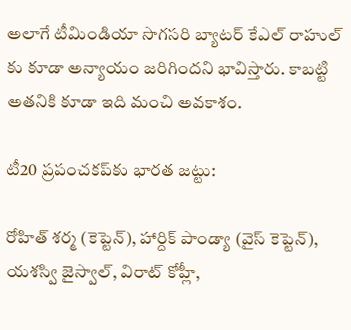అలాగే టీమిండియా సొగసరి బ్యాటర్ కేఎల్ రాహుల్ కు కూడా అన్యాయం జరిగిందని భావిస్తారు. కాబట్టి అతనికి కూడా ఇది మంచి అవకాశం.

టీ20 ప్రపంచకప్‌కు భారత జట్టు:

రోహిత్ శర్మ (కెప్టెన్), హార్దిక్ పాండ్యా (వైస్ కెప్టెన్), యశస్వి జైస్వాల్, విరాట్ కోహ్లీ,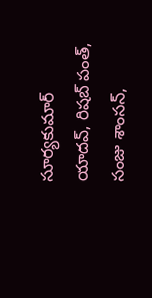సూర్యకుమార్ యాదవ్, రిషబ్ పంత్, సంజు శాంసన్,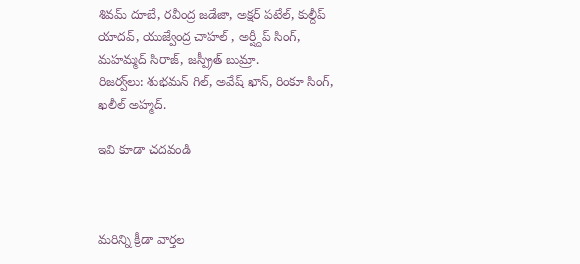శివమ్ దూబే, రవీంద్ర జడేజా, అక్షర్ పటేల్, కుల్దీప్ యాదవ్, యుజ్వేంద్ర చాహల్ , అర్ష్దీప్ సింగ్, మహమ్మద్ సిరాజ్, జస్ప్రీత్ బుమ్రా.
రిజర్వ్‌లు: శుభమన్ గిల్, అవేష్ ఖాన్, రింకూ సింగ్, ఖలీల్ అహ్మద్.

ఇవి కూడా చదవండి



మరిన్ని క్రీడా వార్తల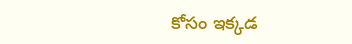కోసం ఇక్కడ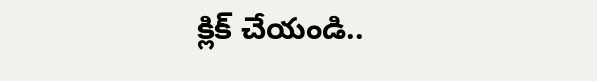క్లిక్ చేయండి..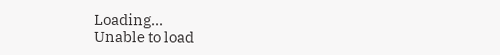Loading...
Unable to load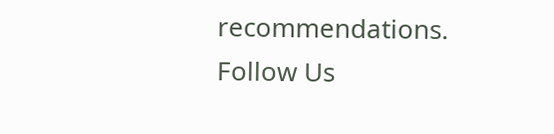recommendations.
Follow Us